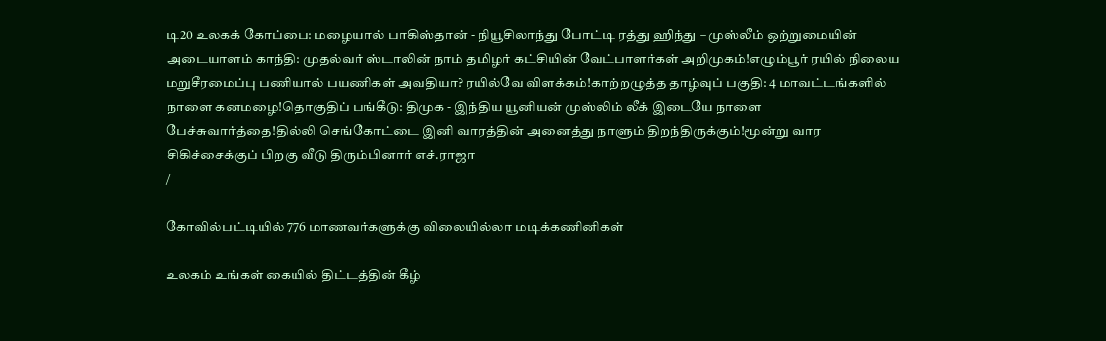டி20 உலகக் கோப்பை: மழையால் பாகிஸ்தான் - நியூசிலாந்து போட்டி ரத்து ஹிந்து – முஸ்லீம் ஒற்றுமையின் அடையாளம் காந்தி: முதல்வர் ஸ்டாலின் நாம் தமிழர் கட்சியின் வேட்பாளர்கள் அறிமுகம்!எழும்பூர் ரயில் நிலைய மறுசீரமைப்பு பணியால் பயணிகள் அவதியா? ரயில்வே விளக்கம்!காற்றழுத்த தாழ்வுப் பகுதி: 4 மாவட்டங்களில் நாளை கனமழை!தொகுதிப் பங்கீடு: திமுக - இந்திய யூனியன் முஸ்லிம் லீக் இடையே நாளை பேச்சுவார்த்தை!தில்லி செங்கோட்டை இனி வாரத்தின் அனைத்து நாளும் திறந்திருக்கும்!மூன்று வார சிகிச்சைக்குப் பிறகு வீடு திரும்பினார் எச்.ராஜா
/

கோவில்பட்டியில் 776 மாணவர்களுக்கு விலையில்லா மடிக்கணினிகள்

உலகம் உங்கள் கையில் திட்டத்தின் கீழ்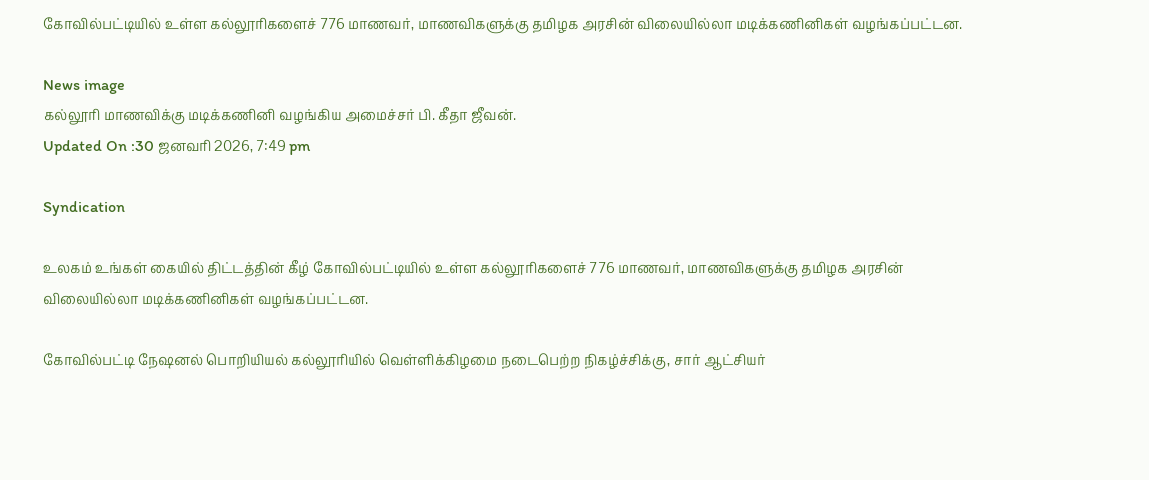கோவில்பட்டியில் உள்ள கல்லூரிகளைச் 776 மாணவர், மாணவிகளுக்கு தமிழக அரசின் விலையில்லா மடிக்கணினிகள் வழங்கப்பட்டன.

News image
கல்லூரி மாணவிக்கு மடிக்கணினி வழங்கிய அமைச்சர் பி. கீதா ஜீவன்.
Updated On :30 ஜனவரி 2026, 7:49 pm

Syndication

உலகம் உங்கள் கையில் திட்டத்தின் கீழ் கோவில்பட்டியில் உள்ள கல்லூரிகளைச் 776 மாணவர், மாணவிகளுக்கு தமிழக அரசின் விலையில்லா மடிக்கணினிகள் வழங்கப்பட்டன.

கோவில்பட்டி நேஷனல் பொறியியல் கல்லூரியில் வெள்ளிக்கிழமை நடைபெற்ற நிகழ்ச்சிக்கு, சார் ஆட்சியர்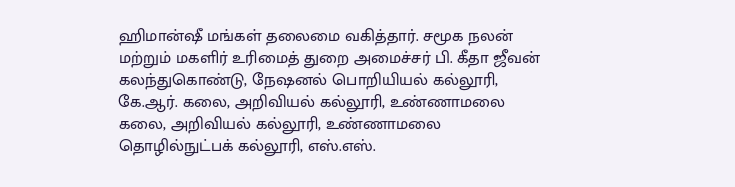ஹிமான்ஷீ மங்கள் தலைமை வகித்தார். சமூக நலன் மற்றும் மகளிர் உரிமைத் துறை அமைச்சர் பி. கீதா ஜீவன் கலந்துகொண்டு, நேஷனல் பொறியியல் கல்லூரி, கே.ஆர். கலை, அறிவியல் கல்லூரி, உண்ணாமலை கலை, அறிவியல் கல்லூரி, உண்ணாமலை தொழில்நுட்பக் கல்லூரி, எஸ்.எஸ்.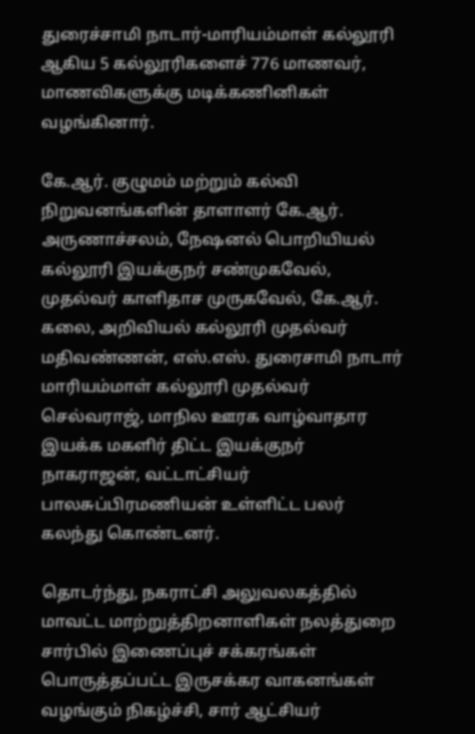துரைச்சாமி நாடார்-மாரியம்மாள் கல்லூரி ஆகிய 5 கல்லூரிகளைச் 776 மாணவர், மாணவிகளுக்கு மடிக்கணினிகள் வழங்கினார்.

கே.ஆர். குழுமம் மற்றும் கல்வி நிறுவனங்களின் தாளாளர் கே.ஆர். அருணாச்சலம், நேஷனல் பொறியியல் கல்லூரி இயக்குநர் சண்முகவேல், முதல்வர் காளிதாச முருகவேல், கே.ஆர். கலை, அறிவியல் கல்லூரி முதல்வர் மதிவண்ணன், எஸ்.எஸ். துரைசாமி நாடார் மாரியம்மாள் கல்லூரி முதல்வர் செல்வராஜ், மாநில ஊரக வாழ்வாதார இயக்க மகளிர் திட்ட இயக்குநர் நாகராஜன், வட்டாட்சியர் பாலசுப்பிரமணியன் உள்ளிட்ட பலர் கலந்து கொண்டனர்.

தொடர்ந்து, நகராட்சி அலுவலகத்தில் மாவட்ட மாற்றுத்திறனாளிகள் நலத்துறை சார்பில் இணைப்புச் சக்கரங்கள் பொருத்தப்பட்ட இருசக்கர வாகனங்கள் வழங்கும் நிகழ்ச்சி, சார் ஆட்சியர்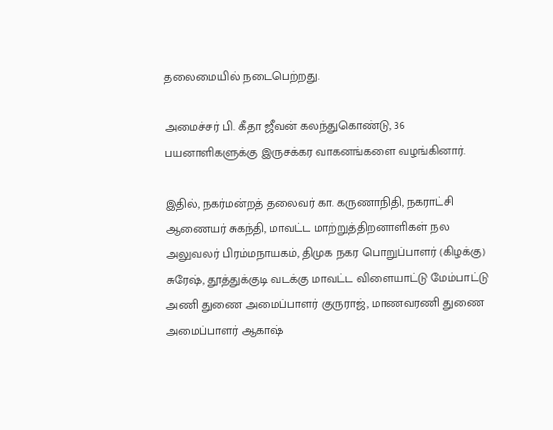தலைமையில் நடைபெற்றது.

அமைச்சர் பி. கீதா ஜீவன் கலந்துகொண்டு, 36 பயனாளிகளுக்கு இருசக்கர வாகனங்களை வழங்கினார்.

இதில், நகர்மன்றத் தலைவர் கா. கருணாநிதி, நகராட்சி ஆணையர் சுகந்தி, மாவட்ட மாற்றுத்திறனாளிகள் நல அலுவலர் பிரம்மநாயகம், திமுக நகர பொறுப்பாளர் (கிழக்கு) சுரேஷ், தூத்துக்குடி வடக்கு மாவட்ட விளையாட்டு மேம்பாட்டு அணி துணை அமைப்பாளர் குருராஜ், மாணவரணி துணை அமைப்பாளர் ஆகாஷ்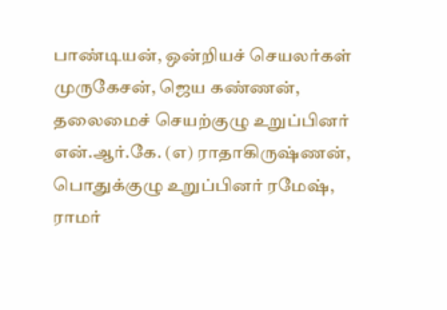பாண்டியன், ஒன்றியச் செயலர்கள் முருகேசன், ஜெய கண்ணன், தலைமைச் செயற்குழு உறுப்பினர் என்.ஆர்.கே. (எ) ராதாகிருஷ்ணன், பொதுக்குழு உறுப்பினர் ரமேஷ், ராமர்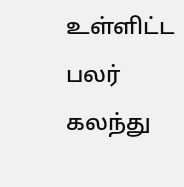உள்ளிட்ட பலர் கலந்து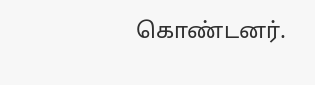கொண்டனர்.